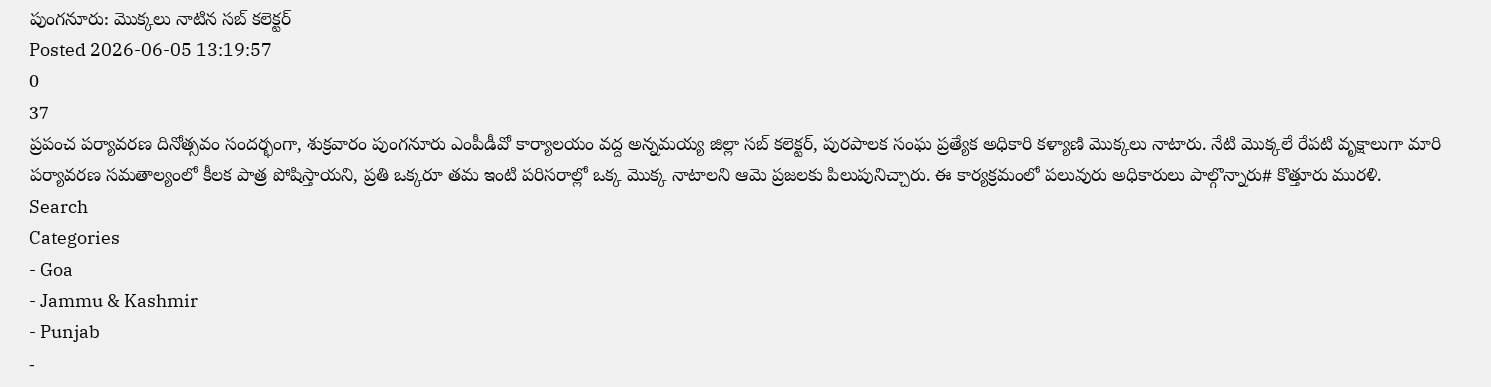పుంగనూరు: మొక్కలు నాటిన సబ్ కలెక్టర్
Posted 2026-06-05 13:19:57
0
37
ప్రపంచ పర్యావరణ దినోత్సవం సందర్భంగా, శుక్రవారం పుంగనూరు ఎంపీడీవో కార్యాలయం వద్ద అన్నమయ్య జిల్లా సబ్ కలెక్టర్, పురపాలక సంఘ ప్రత్యేక అధికారి కళ్యాణి మొక్కలు నాటారు. నేటి మొక్కలే రేపటి వృక్షాలుగా మారి పర్యావరణ సమతాల్యంలో కీలక పాత్ర పోషిస్తాయని, ప్రతి ఒక్కరూ తమ ఇంటి పరిసరాల్లో ఒక్క మొక్క నాటాలని ఆమె ప్రజలకు పిలుపునిచ్చారు. ఈ కార్యక్రమంలో పలువురు అధికారులు పాల్గొన్నారు# కొత్తూరు మురళి.
Search
Categories
- Goa
- Jammu & Kashmir
- Punjab
-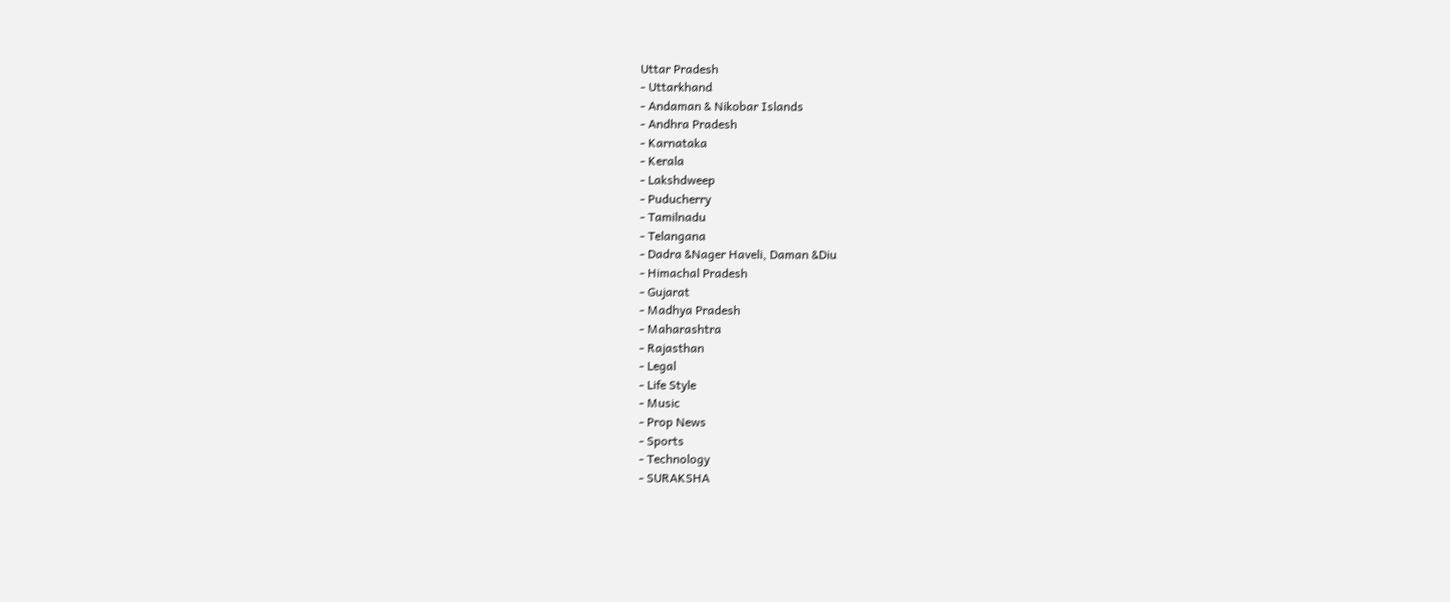Uttar Pradesh
- Uttarkhand
- Andaman & Nikobar Islands
- Andhra Pradesh
- Karnataka
- Kerala
- Lakshdweep
- Puducherry
- Tamilnadu
- Telangana
- Dadra &Nager Haveli, Daman &Diu
- Himachal Pradesh
- Gujarat
- Madhya Pradesh
- Maharashtra
- Rajasthan
- Legal
- Life Style
- Music
- Prop News
- Sports
- Technology
- SURAKSHA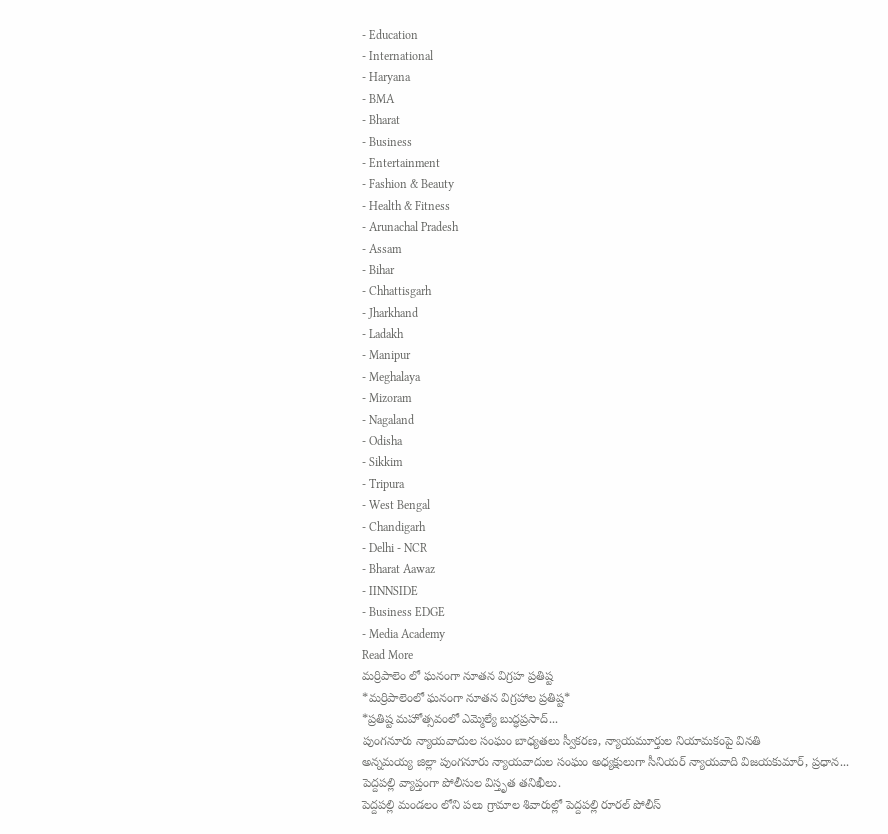- Education
- International
- Haryana
- BMA
- Bharat
- Business
- Entertainment
- Fashion & Beauty
- Health & Fitness
- Arunachal Pradesh
- Assam
- Bihar
- Chhattisgarh
- Jharkhand
- Ladakh
- Manipur
- Meghalaya
- Mizoram
- Nagaland
- Odisha
- Sikkim
- Tripura
- West Bengal
- Chandigarh
- Delhi - NCR
- Bharat Aawaz
- IINNSIDE
- Business EDGE
- Media Academy
Read More
మర్రిపాలెం లో ఘనంగా నూతన విగ్రహ ప్రతిష్ట
*మర్రిపాలెంలో ఘనంగా నూతన విగ్రహాల ప్రతిష్ట*
*ప్రతిష్ట మహోత్సవంలో ఎమ్మెల్యే బుద్ధప్రసాద్...
పుంగనూరు న్యాయవాదుల సంఘం బాధ్యతలు స్వీకరణ, న్యాయమూర్తుల నియామకంపై వినతి
అన్నమయ్య జిల్లా పుంగనూరు న్యాయవాదుల సంఘం అధ్యక్షులుగా సీనియర్ న్యాయవాది విజయకుమార్, ప్రధాన...
పెద్దపల్లి వ్యాప్తంగా పోలీసుల విస్తృత తనిఖీలు.
పెద్దపల్లి మండలం లోని పలు గ్రామాల శివారుల్లో పెద్దపల్లి రూరల్ పోలీస్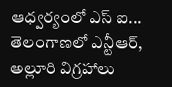ఆధ్వర్యంలో ఎస్ ఐ...
తెలంగాణలో ఎన్టీఆర్, అల్లూరి విగ్రహాలు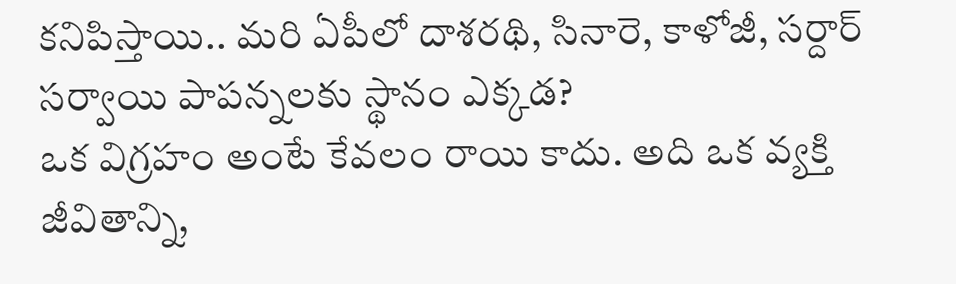కనిపిస్తాయి.. మరి ఏపీలో దాశరథి, సినారె, కాళోజీ, సర్దార్ సర్వాయి పాపన్నలకు స్థానం ఎక్కడ?
ఒక విగ్రహం అంటే కేవలం రాయి కాదు. అది ఒక వ్యక్తి జీవితాన్ని,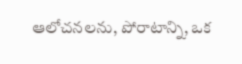ఆలోచనలను, పోరాటాన్ని, ఒక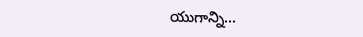యుగాన్ని...